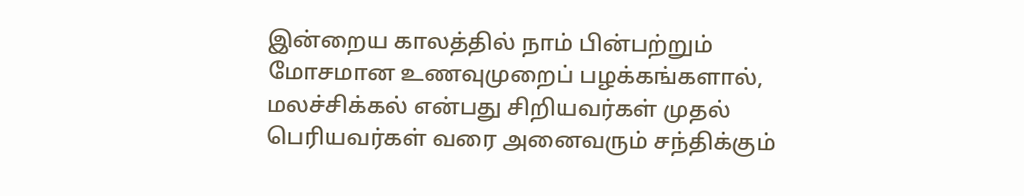இன்றைய காலத்தில் நாம் பின்பற்றும் மோசமான உணவுமுறைப் பழக்கங்களால், மலச்சிக்கல் என்பது சிறியவர்கள் முதல் பெரியவர்கள் வரை அனைவரும் சந்திக்கும்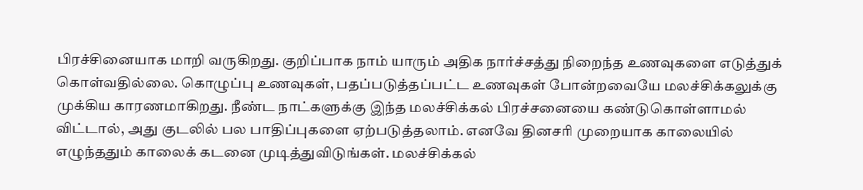பிரச்சினையாக மாறி வருகிறது. குறிப்பாக நாம் யாரும் அதிக நார்ச்சத்து நிறைந்த உணவுகளை எடுத்துக் கொள்வதில்லை. கொழுப்பு உணவுகள், பதப்படுத்தப்பட்ட உணவுகள் போன்றவையே மலச்சிக்கலுக்கு முக்கிய காரணமாகிறது. நீண்ட நாட்களுக்கு இந்த மலச்சிக்கல் பிரச்சனையை கண்டுகொள்ளாமல் விட்டால், அது குடலில் பல பாதிப்புகளை ஏற்படுத்தலாம். எனவே தினசரி முறையாக காலையில் எழுந்ததும் காலைக் கடனை முடித்துவிடுங்கள். மலச்சிக்கல்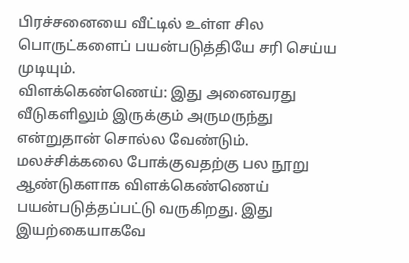பிரச்சனையை வீட்டில் உள்ள சில பொருட்களைப் பயன்படுத்தியே சரி செய்ய முடியும்.
விளக்கெண்ணெய்: இது அனைவரது வீடுகளிலும் இருக்கும் அருமருந்து என்றுதான் சொல்ல வேண்டும். மலச்சிக்கலை போக்குவதற்கு பல நூறு ஆண்டுகளாக விளக்கெண்ணெய் பயன்படுத்தப்பட்டு வருகிறது. இது இயற்கையாகவே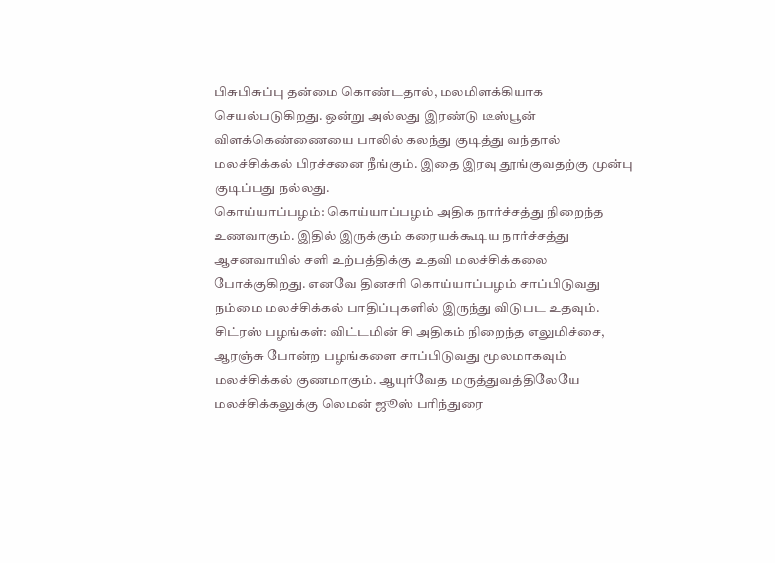பிசுபிசுப்பு தன்மை கொண்டதால், மலமிளக்கியாக செயல்படுகிறது. ஒன்று அல்லது இரண்டு டீஸ்பூன் விளக்கெண்ணையை பாலில் கலந்து குடித்து வந்தால் மலச்சிக்கல் பிரச்சனை நீங்கும். இதை இரவு தூங்குவதற்கு முன்பு குடிப்பது நல்லது.
கொய்யாப்பழம்: கொய்யாப்பழம் அதிக நார்ச்சத்து நிறைந்த உணவாகும். இதில் இருக்கும் கரையக்கூடிய நார்ச்சத்து ஆசனவாயில் சளி உற்பத்திக்கு உதவி மலச்சிக்கலை போக்குகிறது. எனவே தினசரி கொய்யாப்பழம் சாப்பிடுவது நம்மை மலச்சிக்கல் பாதிப்புகளில் இருந்து விடுபட உதவும்.
சிட்ரஸ் பழங்கள்: விட்டமின் சி அதிகம் நிறைந்த எலுமிச்சை, ஆரஞ்சு போன்ற பழங்களை சாப்பிடுவது மூலமாகவும் மலச்சிக்கல் குணமாகும். ஆயுர்வேத மருத்துவத்திலேயே மலச்சிக்கலுக்கு லெமன் ஜூஸ் பரிந்துரை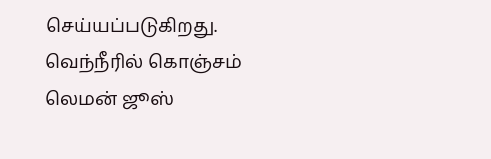செய்யப்படுகிறது. வெந்நீரில் கொஞ்சம் லெமன் ஜூஸ்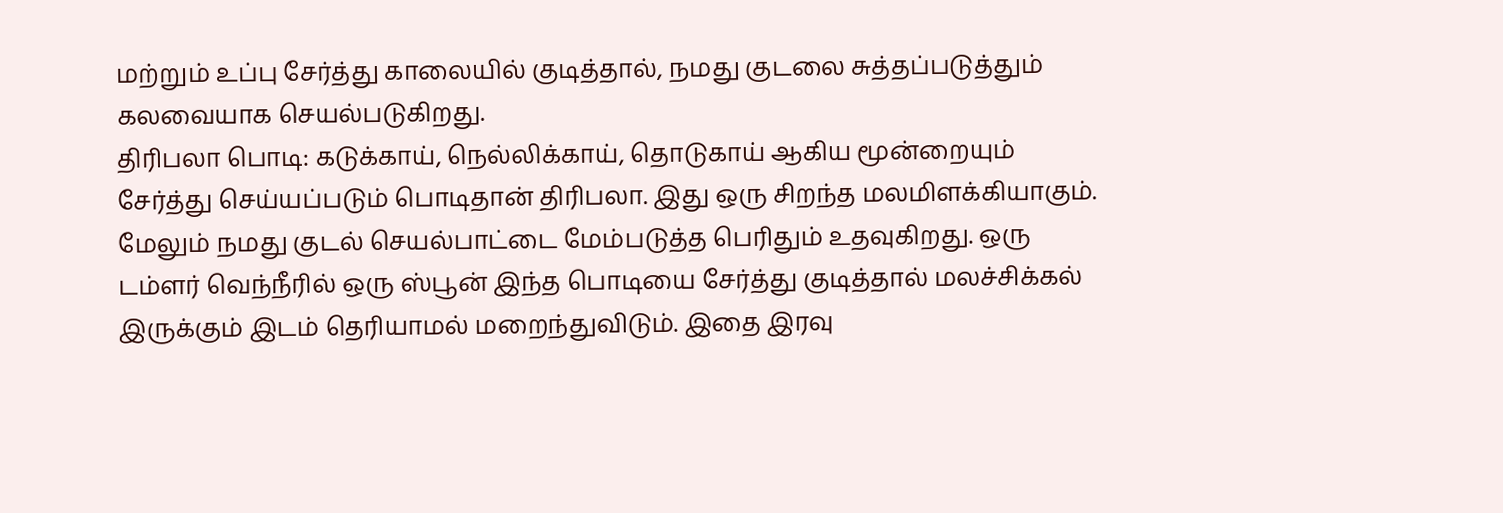மற்றும் உப்பு சேர்த்து காலையில் குடித்தால், நமது குடலை சுத்தப்படுத்தும் கலவையாக செயல்படுகிறது.
திரிபலா பொடி: கடுக்காய், நெல்லிக்காய், தொடுகாய் ஆகிய மூன்றையும் சேர்த்து செய்யப்படும் பொடிதான் திரிபலா. இது ஒரு சிறந்த மலமிளக்கியாகும். மேலும் நமது குடல் செயல்பாட்டை மேம்படுத்த பெரிதும் உதவுகிறது. ஒரு டம்ளர் வெந்நீரில் ஒரு ஸ்பூன் இந்த பொடியை சேர்த்து குடித்தால் மலச்சிக்கல் இருக்கும் இடம் தெரியாமல் மறைந்துவிடும். இதை இரவு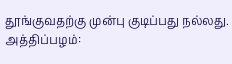தூங்குவதற்கு முன்பு குடிப்பது நல்லது.
அத்திப்பழம்: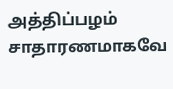அத்திப்பழம் சாதாரணமாகவே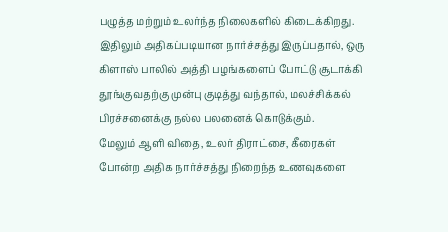பழுத்த மற்றும் உலர்ந்த நிலைகளில் கிடைக்கிறது. இதிலும் அதிகப்படியான நார்ச்சத்து இருப்பதால், ஒரு கிளாஸ் பாலில் அத்தி பழங்களைப் போட்டு சூடாக்கி தூங்குவதற்கு முன்பு குடித்து வந்தால், மலச்சிக்கல் பிரச்சனைக்கு நல்ல பலனைக் கொடுக்கும்.
மேலும் ஆளி விதை, உலர் திராட்சை, கீரைகள் போன்ற அதிக நார்ச்சத்து நிறைந்த உணவுகளை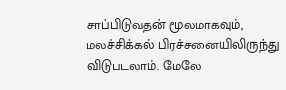சாப்பிடுவதன் மூலமாகவும், மலச்சிக்கல் பிரச்சனையிலிருந்து விடுபடலாம். மேலே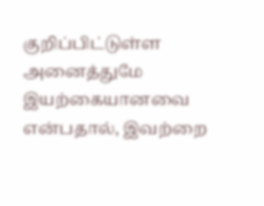குறிப்பிட்டுள்ள அனைத்துமே இயற்கையானவை என்பதால், இவற்றை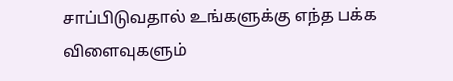சாப்பிடுவதால் உங்களுக்கு எந்த பக்க விளைவுகளும்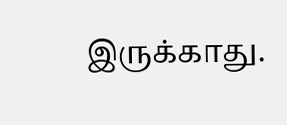இருக்காது.